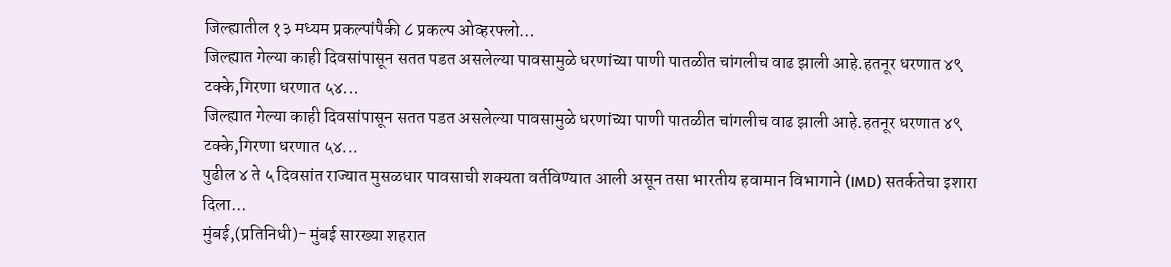जिल्ह्यातील १३ मध्यम प्रकल्पांपैकी ८ प्रकल्प ओव्हरफ्लो…
जिल्ह्यात गेल्या काही दिवसांपासून सतत पडत असलेल्या पावसामुळे धरणांच्या पाणी पातळीत चांगलीच वाढ झाली आहे.हतनूर धरणात ४९ टक्के,गिरणा धरणात ५४...
जिल्ह्यात गेल्या काही दिवसांपासून सतत पडत असलेल्या पावसामुळे धरणांच्या पाणी पातळीत चांगलीच वाढ झाली आहे.हतनूर धरणात ४९ टक्के,गिरणा धरणात ५४...
पुढील ४ ते ५ दिवसांत राज्यात मुसळधार पावसाची शक्यता वर्तविण्यात आली असून तसा भारतीय हवामान विभागाने (IMD) सतर्कतेचा इशारा दिला...
मुंबई,(प्रतिनिधी)- मुंबई सारख्या शहरात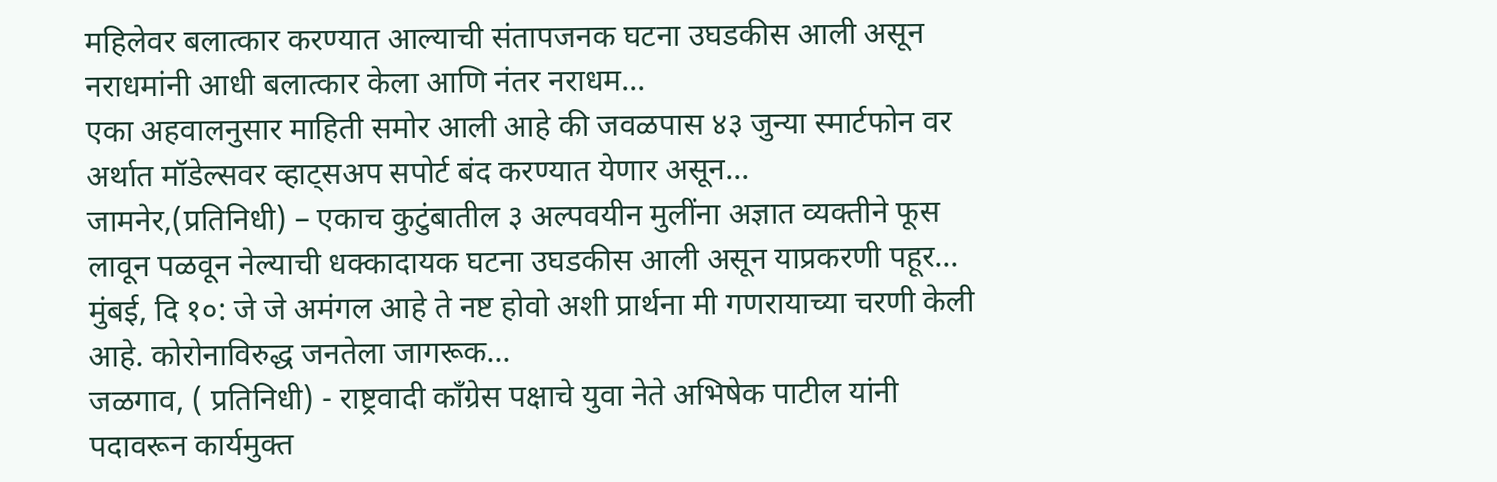महिलेवर बलात्कार करण्यात आल्याची संतापजनक घटना उघडकीस आली असून नराधमांनी आधी बलात्कार केला आणि नंतर नराधम...
एका अहवालनुसार माहिती समोर आली आहे की जवळपास ४३ जुन्या स्मार्टफोन वर अर्थात मॉडेल्सवर व्हाट्सअप सपोर्ट बंद करण्यात येणार असून...
जामनेर,(प्रतिनिधी) – एकाच कुटुंबातील ३ अल्पवयीन मुलींना अज्ञात व्यक्तीने फूस लावून पळवून नेल्याची धक्कादायक घटना उघडकीस आली असून याप्रकरणी पहूर...
मुंबई, दि १०: जे जे अमंगल आहे ते नष्ट होवो अशी प्रार्थना मी गणरायाच्या चरणी केली आहे. कोरोनाविरुद्ध जनतेला जागरूक...
जळगाव, ( प्रतिनिधी) - राष्ट्रवादी काँग्रेस पक्षाचे युवा नेते अभिषेक पाटील यांनी पदावरून कार्यमुक्त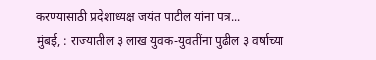करण्यासाठी प्रदेशाध्यक्ष जयंत पाटील यांना पत्र...
मुंबई, : राज्यातील ३ लाख युवक-युवतींना पुढील ३ वर्षाच्या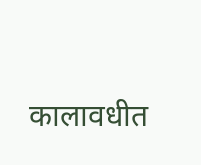कालावधीत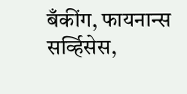बँकींग, फायनान्स सर्व्हिसेस,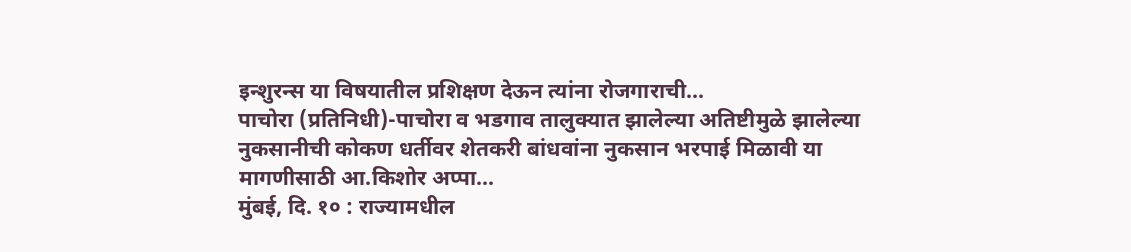इन्शुरन्स या विषयातील प्रशिक्षण देऊन त्यांना रोजगाराची...
पाचोरा (प्रतिनिधी)-पाचोरा व भडगाव तालुक्यात झालेल्या अतिष्टीमुळे झालेल्या नुकसानीची कोकण धर्तीवर शेतकरी बांधवांना नुकसान भरपाई मिळावी या मागणीसाठी आ.किशोर अप्पा...
मुंबई, दि. १० : राज्यामधील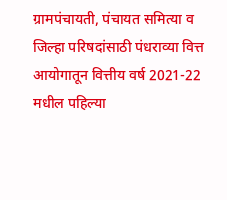ग्रामपंचायती, पंचायत समित्या व जिल्हा परिषदांसाठी पंधराव्या वित्त आयोगातून वित्तीय वर्ष 2021-22 मधील पहिल्या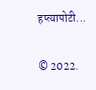हप्त्यापोटी...

© 2022.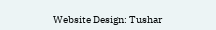Website Design: Tushar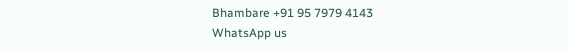Bhambare +91 95 7979 4143
WhatsApp us